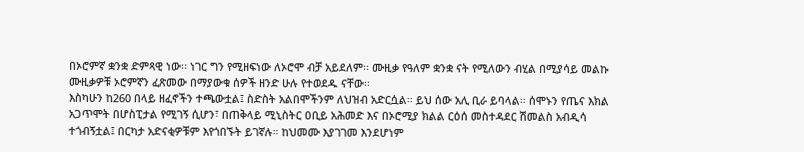በኦሮምኛ ቋንቋ ድምጻዊ ነው፡፡ ነገር ግን የሚዘፍነው ለኦሮሞ ብቻ አይደለም፡፡ ሙዚቃ የዓለም ቋንቋ ናት የሚለውን ብሂል በሚያሳይ መልኩ ሙዚቃዎቹ ኦሮምኛን ፈጽመው በማያውቁ ሰዎች ዘንድ ሁሉ የተወደዱ ናቸው፡፡
እስካሁን ከ260 በላይ ዘፈኖችን ተጫውቷል፤ ስድስት አልበሞችንም ለህዝብ አድርሷል፡፡ ይህ ሰው አሊ ቢራ ይባላል፡፡ ሰሞኑን የጤና እክል አጋጥሞት በሆስፒታል የሚገኝ ሲሆን፣ በጠቅላይ ሚኒስትር ዐቢይ አሕመድ እና በኦሮሚያ ክልል ርዕሰ መስተዳደር ሽመልስ አብዲሳ ተጎብኝቷል፤ በርካታ አድናቂዎቹም እየጎበኙት ይገኛሉ። ከህመሙ እያገገመ እንደሆነም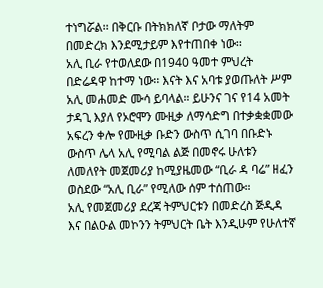ተነግሯል፡፡ በቅርቡ በትክክለኛ ቦታው ማለትም በመድረክ እንደሚታይም እየተጠበቀ ነው፡፡
አሊ ቢራ የተወለደው በ1940 ዓመተ ምህረት በድሬዳዋ ከተማ ነው፡፡ እናት እና አባቱ ያወጡለት ሥም አሊ መሐመድ ሙሳ ይባላል። ይሁንና ገና የ14 አመት ታዳጊ እያለ የኦሮሞን ሙዚቃ ለማሳድግ በተቃቋቋመው አፍረን ቀሎ የሙዚቃ ቡድን ውስጥ ሲገባ በቡድኑ ውስጥ ሌላ አሊ የሚባል ልጅ በመኖሩ ሁለቱን ለመለየት መጀመሪያ ከሚያዜመው “ቢራ ዳ ባሬ” ዘፈን ወስደው “አሊ ቢራ” የሚለው ሰም ተሰጠው።
አሊ የመጀመሪያ ደረጃ ትምህርቱን በመድረስ ጅዲዳ እና በልዑል መኮንን ትምህርት ቤት እንዲሁም የሁለተኛ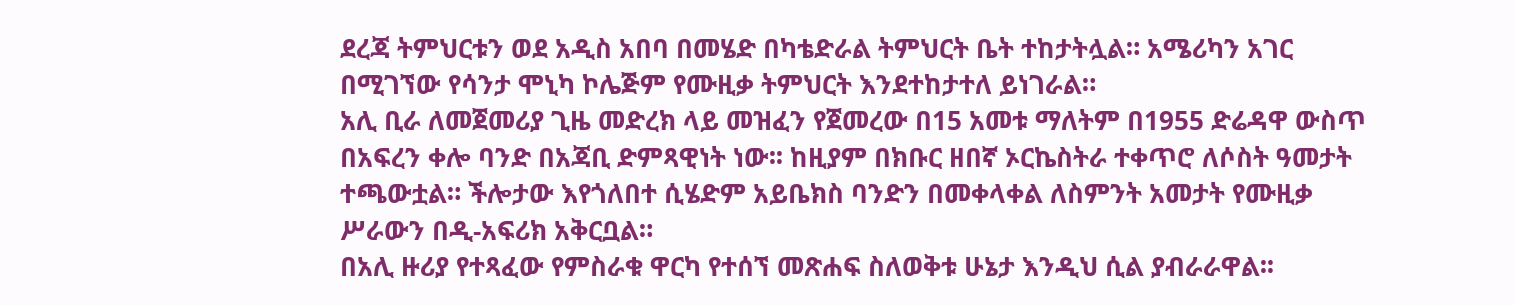ደረጃ ትምህርቱን ወደ አዲስ አበባ በመሄድ በካቴድራል ትምህርት ቤት ተከታትሏል። አሜሪካን አገር በሚገኘው የሳንታ ሞኒካ ኮሌጅም የሙዚቃ ትምህርት እንደተከታተለ ይነገራል።
አሊ ቢራ ለመጀመሪያ ጊዜ መድረክ ላይ መዝፈን የጀመረው በ15 አመቱ ማለትም በ1955 ድሬዳዋ ውስጥ በአፍረን ቀሎ ባንድ በአጃቢ ድምጻዊነት ነው፡፡ ከዚያም በክቡር ዘበኛ ኦርኬስትራ ተቀጥሮ ለሶስት ዓመታት ተጫውቷል። ችሎታው እየጎለበተ ሲሄድም አይቤክስ ባንድን በመቀላቀል ለስምንት አመታት የሙዚቃ ሥራውን በዲ-አፍሪክ አቅርቧል።
በአሊ ዙሪያ የተጻፈው የምስራቁ ዋርካ የተሰኘ መጽሐፍ ስለወቅቱ ሁኔታ እንዲህ ሲል ያብራራዋል፡፡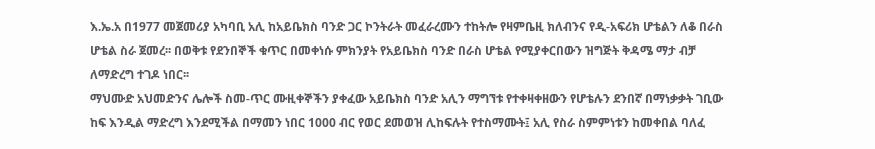እ.ኤ.አ በ1977 መጀመሪያ አካባቢ አሊ ከአይቤክስ ባንድ ጋር ኮንትራት መፈራረሙን ተከትሎ የዛምቤዚ ክለብንና የዲ-አፍሪክ ሆቴልን ለቆ በራስ ሆቴል ስራ ጀመረ፡፡ በወቅቱ የደንበኞች ቁጥር በመቀነሱ ምክንያት የአይቤክስ ባንድ በራስ ሆቴል የሚያቀርበውን ዝግጅት ቅዳሜ ማታ ብቻ ለማድረግ ተገዶ ነበር፡፡
ማህሙድ አህመድንና ሌሎች ስመ-ጥር ሙዚቀኞችን ያቀፈው አይቤክስ ባንድ አሊን ማግኘቱ የተቀዛቀዘውን የሆቴሉን ደንበኛ በማነቃቃት ገቢው ከፍ እንዲል ማድረግ እንደሚችል በማመን ነበር 1000 ብር የወር ደመወዝ ሊከፍሉት የተስማሙት፤ አሊ የስራ ስምምነቱን ከመቀበል ባለፈ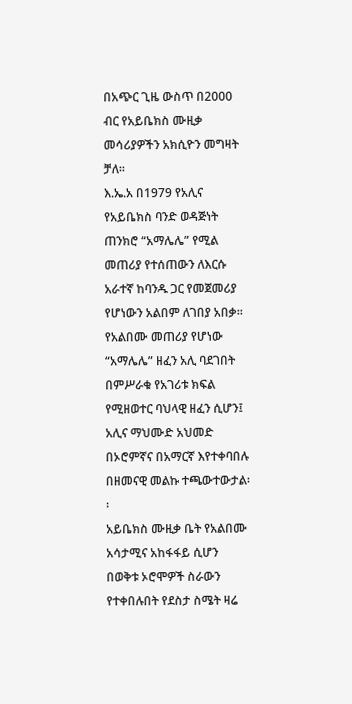በአጭር ጊዜ ውስጥ በ2000 ብር የአይቤክስ ሙዚቃ መሳሪያዎችን አክሲዮን መግዛት ቻለ፡፡
እ.ኤ.አ በ1979 የአሊና የአይቤክስ ባንድ ወዳጅነት ጠንክሮ “አማሌሌ” የሚል መጠሪያ የተሰጠውን ለእርሱ አራተኛ ከባንዱ ጋር የመጀመሪያ የሆነውን አልበም ለገበያ አበቃ፡፡ የአልበሙ መጠሪያ የሆነው “አማሌሌ” ዘፈን አሊ ባደገበት በምሥራቁ የአገሪቱ ክፍል የሚዘወተር ባህላዊ ዘፈን ሲሆን፤ አሊና ማህሙድ አህመድ በኦሮምኛና በአማርኛ እየተቀባበሉ በዘመናዊ መልኩ ተጫውተውታል፡፡
አይቤክስ ሙዚቃ ቤት የአልበሙ አሳታሚና አከፋፋይ ሲሆን በወቅቱ ኦሮሞዎች ስራውን የተቀበሉበት የደስታ ስሜት ዛሬ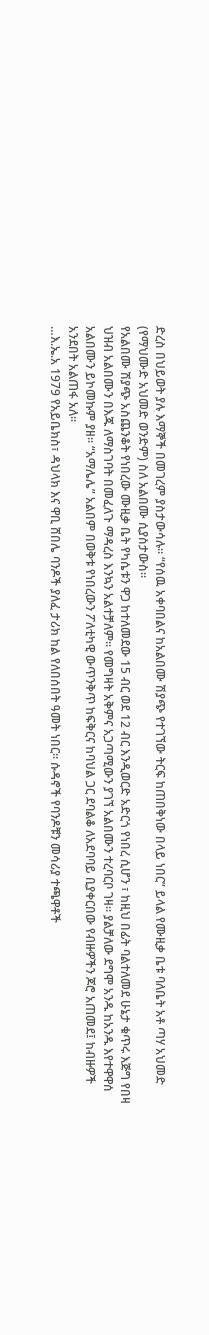ድረስ በህይወት ያሉ እማኞች በመገረም ያስታውሳሉ። “የሰዉ አቀባበልና ከአልበሙ ሽያጭ የተገኘው ትርፍ ከጠበቅነው በላይ ነበር” ይላል የሙዚቃ ቤቱ ባለቤት አቶ ጣሃ አህመድ (የማህሙድ አህመድ ወንድም) ስለ አልበሙ ሲያስታውስ፡፡
የአልበሙ ሽያጭ አስጨንቆት የነበረው ሙዚቃ ቤት የካሴቱን ዋጋ ከተለመደው 15 ብር ወደ 12 ብር እንዲወርድ አድርጎ የነበረ ሲሆን ፣ ከዚህ በፊት ባልተለመደ ሁኔታ ቁጥሩ እጅግ የበዛ ህዝብ አልበሙን በእጁ ለማስገባት በመፈለጉ ማዳረስ እንኳን አልተቻለም፡፡ የመግዛት አቅምና አጋጣሚውን ያገኘ አልበሙን ተረባርቦ ገዛ። ያልቻለው ደግሞ አንዱ ከአንዱ እየተዋዋሰ አልበሙን ይኮመኩም ያዘ፡፡ “አማሌሌ” አልበም በወቅቱ የነበረውን ፖለቲካዊ ውጥንቅጥ ከፍቅርና ከባህል ጋር ደባልቆ ለአደባባይ ቢያቀርበው የብዙዎችን ጆሮ አጠመደ፤ ከብዙዎች አንደበት አልጠፋ አለ፡፡
…እ.ኤ.አ 1979 የአይቤክስ፣ ዳህላክ እና ዋቢ ሸበሌ ባንዶች ያለፈ ታሪክ ከል የለበሰበት ዓመት ነበር፡፡ ሱዳኖች የባንዶቹን መሳሪያ ተጫዋቶች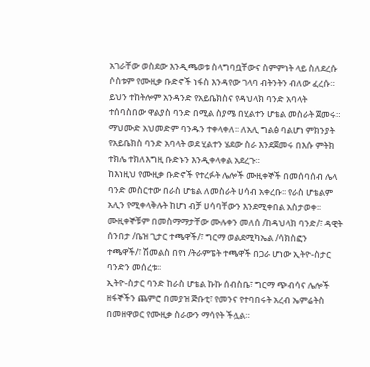አገራቸው ወስደው እንዲጫወቱ ስላግባቧቸውና ስምምነት ላይ ስለደረሱ ሶስቱም የሙዚቃ ቡድኖች ነፋስ እንዳየው ገላባ ብትንትን ብለው ፈረሱ።
ይህን ተከትሎም አንዳንድ የአይቤክስና የዳህላክ ባንድ አባላት ተሰባስበው ዋልያስ ባንድ በሚል ስያሜ በሂልተን ሆቴል መስራት ጀመሩ። ማህሙድ አህመድም ባንዱን ተቀላቀለ፡፡ ለአሊ ግልፅ ባልሆነ ምክንያት የአይቤክስ ባንድ አባላት ወደ ሂልተን ሄደው ስራ እንደጀመሩ በእሱ ምትክ ተክሌ ተክለእግዚ ቡድኑን እንዲቀላቀል አደረጉ።
ከእነዚህ የሙዚቃ ቡድኖች የተረፉት ሌሎች ሙዚቀኞች በመሰባሰብ ሌላ ባንድ መስርተው በራስ ሆቴል ለመስራት ሀሳብ አቀረቡ፡፡ የራስ ሆቴልም አሊን የሚቀላቅሉት ከሆነ ብቻ ሀሳባቸውን እንደሚቀበል አስታወቀ፡፡ ሙዚቀኞቹም በመስማማታቸው ሙሉቀን መለሰ /ከዳህላክ ባንድ/፣ ዳዊት ሰንበታ /ቤዝ ጊታር ተጫዋች/፣ ግርማ ወልደሚካኤል /ሳክስፎን ተጫዋች/፣ ሽመልስ በየነ /ትራምፔት ተጫዋች በጋራ ሆነው ኢትዮ-ስታር ባንድን መሰረቱ፡፡
ኢትዮ-ስታር ባንድ ከራስ ሆቴል ኩኩ ሰብስቤ፣ ግርማ ጭብሳና ሌሎች ዘፋኞችን ጨምሮ በመያዝ ጅቡቲ፣ የመንና የተባበሩት አረብ ኤምሬትስ በመዘዋወር የሙዚቃ ስራውን ማሳየት ችሏል።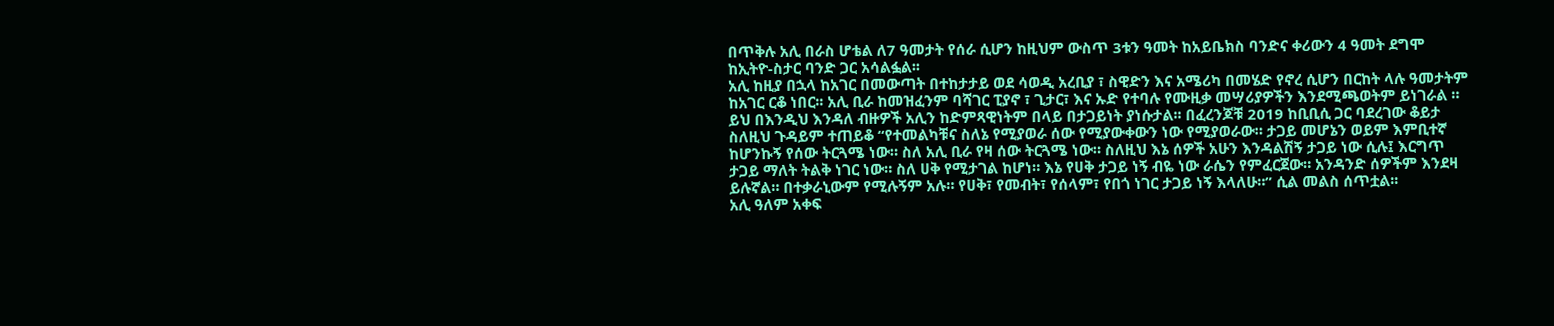በጥቅሉ አሊ በራስ ሆቴል ለ7 ዓመታት የሰራ ሲሆን ከዚህም ውስጥ 3ቱን ዓመት ከአይቤክስ ባንድና ቀሪውን 4 ዓመት ደግሞ ከኢትዮ-ስታር ባንድ ጋር አሳልፏል፡፡
አሊ ከዚያ በኋላ ከአገር በመውጣት በተከታታይ ወደ ሳወዲ አረቢያ ፣ ስዊድን እና አሜሪካ በመሄድ የኖረ ሲሆን በርከት ላሉ ዓመታትም ከአገር ርቆ ነበር፡፡ አሊ ቢራ ከመዝፈንም ባሻገር ፒያኖ ፣ ጊታር፣ እና ኡድ የተባሉ የሙዚቃ መሣሪያዎችን እንደሚጫወትም ይነገራል ።
ይህ በእንዲህ እንዳለ ብዙዎች አሊን ከድምጻዊነትም በላይ በታጋይነት ያነሱታል፡፡ በፈረንጆቹ 2019 ከቢቢሲ ጋር ባደረገው ቆይታ ስለዚህ ጉዳይም ተጠይቆ “የተመልካቹና ስለኔ የሚያወራ ሰው የሚያውቀውን ነው የሚያወራው። ታጋይ መሆኔን ወይም እምቢተኛ ከሆንኩኝ የሰው ትርጓሜ ነው። ስለ አሊ ቢራ የዛ ሰው ትርጓሜ ነው። ስለዚህ እኔ ሰዎች አሁን እንዳልሽኝ ታጋይ ነው ሲሉ፤ እርግጥ ታጋይ ማለት ትልቅ ነገር ነው። ስለ ሀቅ የሚታገል ከሆነ። እኔ የሀቅ ታጋይ ነኝ ብዬ ነው ራሴን የምፈርጀው። አንዳንድ ሰዎችም እንደዛ ይሉኛል። በተቃራኒውም የሚሉኝም አሉ። የሀቅ፣ የመብት፣ የሰላም፣ የበጎ ነገር ታጋይ ነኝ እላለሁ።” ሲል መልስ ሰጥቷል፡፡
አሊ ዓለም አቀፍ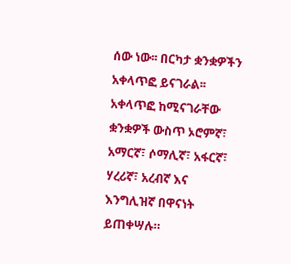ሰው ነው፡፡ በርካታ ቋንቋዎችን አቀላጥፎ ይናገራል፡፡ አቀላጥፎ ከሚናገራቸው ቋንቋዎች ውስጥ ኦሮምኛ፣ አማርኛ፣ ሶማሊኛ፣ አፋርኛ፣ ሃረሪኛ፣ አረብኛ እና እንግሊዝኛ በዋናነት ይጠቀሣሉ።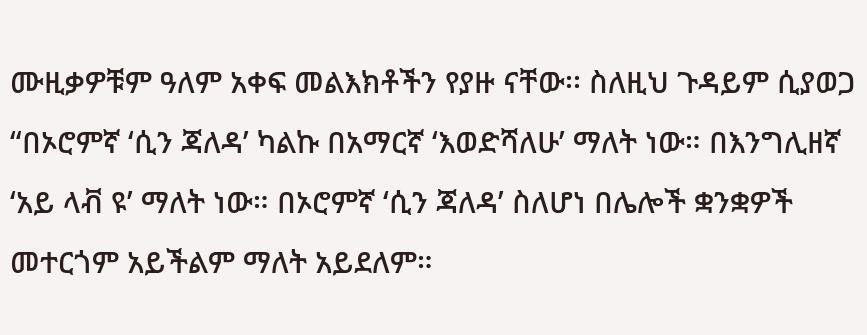ሙዚቃዎቹም ዓለም አቀፍ መልእክቶችን የያዙ ናቸው፡፡ ስለዚህ ጉዳይም ሲያወጋ “በኦሮምኛ ‘ሲን ጃለዳ’ ካልኩ በአማርኛ ‘እወድሻለሁ’ ማለት ነው። በእንግሊዘኛ ‘አይ ላቭ ዩ’ ማለት ነው። በኦሮምኛ ‘ሲን ጃለዳ’ ስለሆነ በሌሎች ቋንቋዎች መተርጎም አይችልም ማለት አይደለም።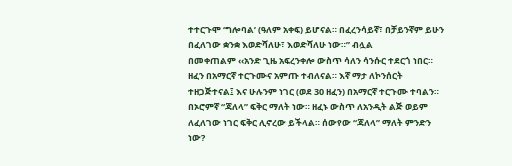ተተርጉሞ ‘ግሎባል’ (ዓለም አቀፍ) ይሆናል። በፈረንሳይኛ፣ በቻይንኛም ይሁን በፈለገው ቋንቋ እወድሻለሁ፣ እወድሻለሁ ነው።” ብሏል
በመቀጠልም ‹‹አንድ ጊዜ አፍረንቀሎ ውስጥ ሳለን ሳንሱር ተደርጎ ነበር። ዘፈን በአማርኛ ተርጉሙና አምጡ ተብለናል። እኛ ማታ ለኮንሰርት ተዘጋጅተናል፤ እና ሁሉንም ነገር (ወደ 30 ዘፈን) በአማርኛ ተርጉሙ ተባልን። በኦሮምኛ “ጃለላ” ፍቅር ማለት ነው። ዘፈኑ ውስጥ ለአንዲት ልጅ ወይም ለፈለገው ነገር ፍቅር ሊኖረው ይችላል። ሰውየው “ጃለላ” ማለት ምንድን ነው?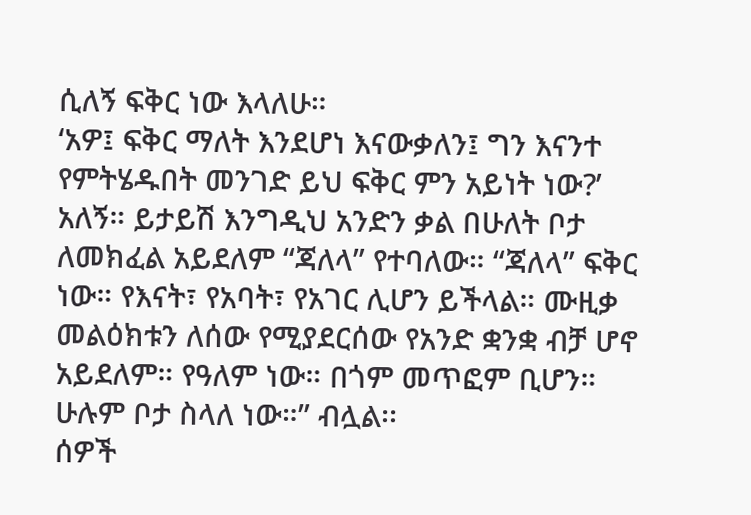ሲለኝ ፍቅር ነው እላለሁ።
‘አዎ፤ ፍቅር ማለት እንደሆነ እናውቃለን፤ ግን እናንተ የምትሄዱበት መንገድ ይህ ፍቅር ምን አይነት ነው?’ አለኝ። ይታይሽ እንግዲህ አንድን ቃል በሁለት ቦታ ለመክፈል አይደለም “ጃለላ” የተባለው። “ጃለላ” ፍቅር ነው። የእናት፣ የአባት፣ የአገር ሊሆን ይችላል። ሙዚቃ መልዕክቱን ለሰው የሚያደርሰው የአንድ ቋንቋ ብቻ ሆኖ አይደለም። የዓለም ነው። በጎም መጥፎም ቢሆን። ሁሉም ቦታ ስላለ ነው።” ብሏል፡፡
ሰዎች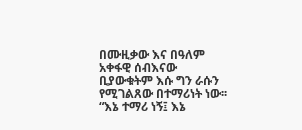በሙዚቃው እና በዓለም አቀፋዊ ሰብእናው ቢያውቁትም እሱ ግን ራሱን የሚገልጸው በተማሪነት ነው፡፡ “እኔ ተማሪ ነኝ፤ እኔ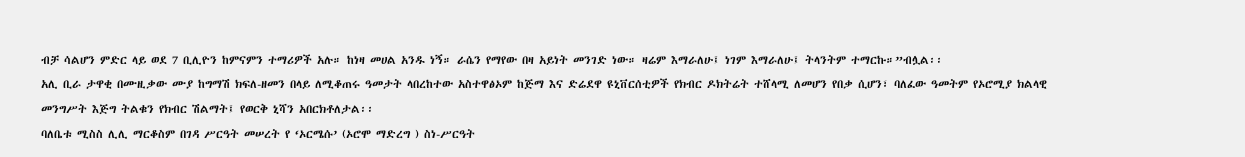ብቻ ሳልሆን ምድር ላይ ወደ 7 ቢሊዮን ከምናምን ተማሪዎች አሉ። ከነዛ መሀል አንዱ ነኝ። ራሴን የማየው በዛ አይነት መንገድ ነው። ዛሬም እማራለሁ፤ ነገም እማራለሁ፤ ትላንትም ተማርኩ።”ብሏል፡፡
አሊ ቢራ ታዋቂ በሙዚቃው ሙያ ከግማሽ ክፍለ-ዘመን በላይ ለሚቆጠሩ ዓመታት ላበረከተው አስተዋፅኦም ከጅማ እና ድሬደዋ ዩኒቨርሰቲዎች የክብር ዶክትሬት ተሸላሚ ለመሆን የበቃ ሲሆን፣ ባለፈው ዓመትም የኦሮሚያ ክልላዊ መንግሥት እጅግ ትልቁን የክብር ሽልማት፤ የወርቅ ኒሻን አበርክቶለታል፡፡
ባለቤቱ ሚስስ ሊሊ ማርቆስም በገዳ ሥርዓት መሠረት የ ‘ኦርሜሱ’ (ኦሮሞ ማድረግ ) ስነ-ሥርዓት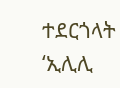ተደርጎላት ‘ኢሊሊ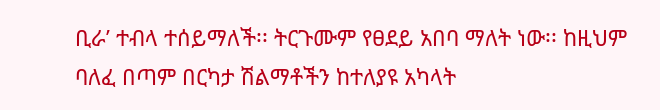ቢራ’ ተብላ ተሰይማለች፡፡ ትርጉሙም የፀደይ አበባ ማለት ነው፡፡ ከዚህም ባለፈ በጣም በርካታ ሽልማቶችን ከተለያዩ አካላት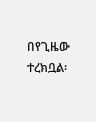በየጊዜው ተረክቧል፡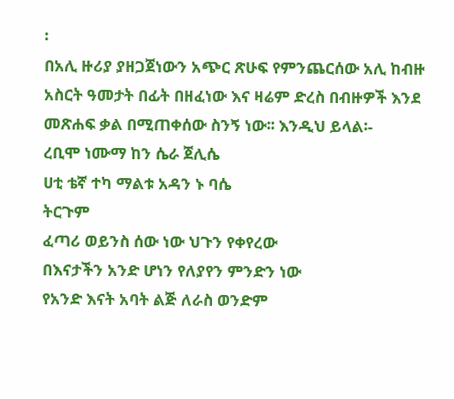፡
በአሊ ዙሪያ ያዘጋጀነውን አጭር ጽሁፍ የምንጨርሰው አሊ ከብዙ አስርት ዓመታት በፊት በዘፈነው እና ዛሬም ድረስ በብዙዎች እንደ መጽሐፍ ቃል በሚጠቀሰው ስንኝ ነው፡፡ እንዲህ ይላል፡-
ረቢሞ ነሙማ ከን ሴራ ጀሊሴ
ሀቲ ቴኛ ተካ ማልቱ አዳን ኑ ባሴ
ትርጉም
ፈጣሪ ወይንስ ሰው ነው ህጉን የቀየረው
በእናታችን አንድ ሆነን የለያየን ምንድን ነው
የአንድ እናት አባት ልጅ ለራስ ወንድም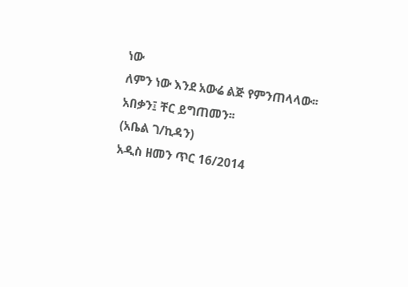ነው
ለምን ነው እንደ አውሬ ልጅ የምንጠላላው፡፡
አበቃን፤ ቸር ይግጠመን፡፡
(አቤል ገ/ኪዳን)
አዲስ ዘመን ጥር 16/2014